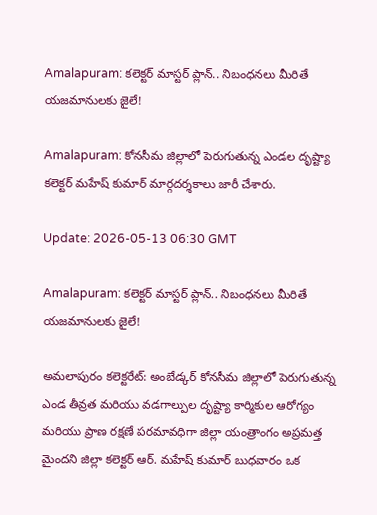Amalapuram: కలెక్టర్ మాస్టర్ ప్లాన్.. నిబంధనలు మీరితే యజమానులకు జైలే!

Amalapuram: కోనసీమ జిల్లాలో పెరుగుతున్న ఎండల దృష్ట్యా కలెక్టర్ మహేష్ కుమార్ మార్గదర్శకాలు జారీ చేశారు.

Update: 2026-05-13 06:30 GMT

Amalapuram: కలెక్టర్ మాస్టర్ ప్లాన్.. నిబంధనలు మీరితే యజమానులకు జైలే!

అమలాపురం కలెక్టరేట్: అంబేడ్కర్ కోనసీమ జిల్లాలో పెరుగుతున్న ఎండ తీవ్రత మరియు వడగాల్పుల దృష్ట్యా కార్మికుల ఆరోగ్యం మరియు ప్రాణ రక్షణే పరమావధిగా జిల్లా యంత్రాంగం అప్రమత్త మైందని జిల్లా కలెక్టర్ ఆర్. మహేష్ కుమార్ బుధవారం ఒక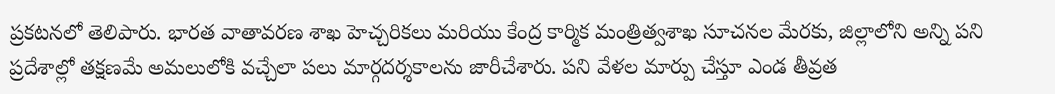ప్రకటనలో తెలిపారు. భారత వాతావరణ శాఖ హెచ్చరికలు మరియు కేంద్ర కార్మిక మంత్రిత్వశాఖ సూచనల మేరకు, జిల్లాలోని అన్ని పని ప్రదేశాల్లో తక్షణమే అమలులోకి వచ్చేలా పలు మార్గదర్శకాలను జారీచేశారు. పని వేళల మార్పు చేస్తూ ఎండ తీవ్రత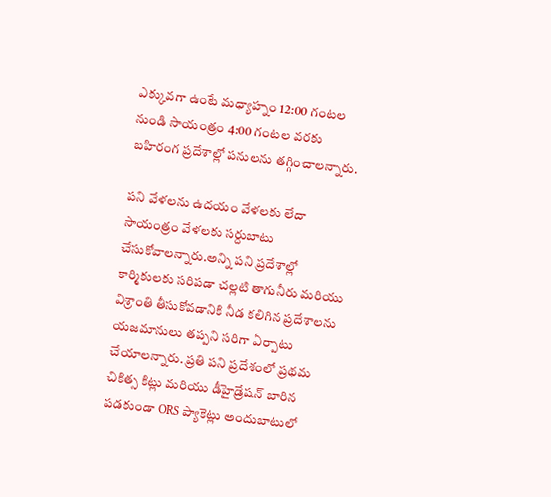ఎక్కువగా ఉంటే మధ్యాహ్నం 12:00 గంటల నుండి సాయంత్రం 4:00 గంటల వరకు బహిరంగ ప్రదేశాల్లో పనులను తగ్గించాలన్నారు.

పని వేళలను ఉదయం వేళలకు లేదా సాయంత్రం వేళలకు సర్దుబాటు చేసుకోవాలన్నారు.అన్ని పని ప్రదేశాల్లో కార్మికులకు సరిపడా చల్లటి తాగునీరు మరియు విశ్రాంతి తీసుకోవడానికి నీడ కలిగిన ప్రదేశాలను యజమానులు తప్పని సరిగా ఏర్పాటు చేయాలన్నారు. ప్రతి పని ప్రదేశంలో ప్రథమ చికిత్స కిట్లు మరియు డీహైడ్రేషన్ బారిన పడకుండా ORS ప్యాకెట్లు అందుబాటులో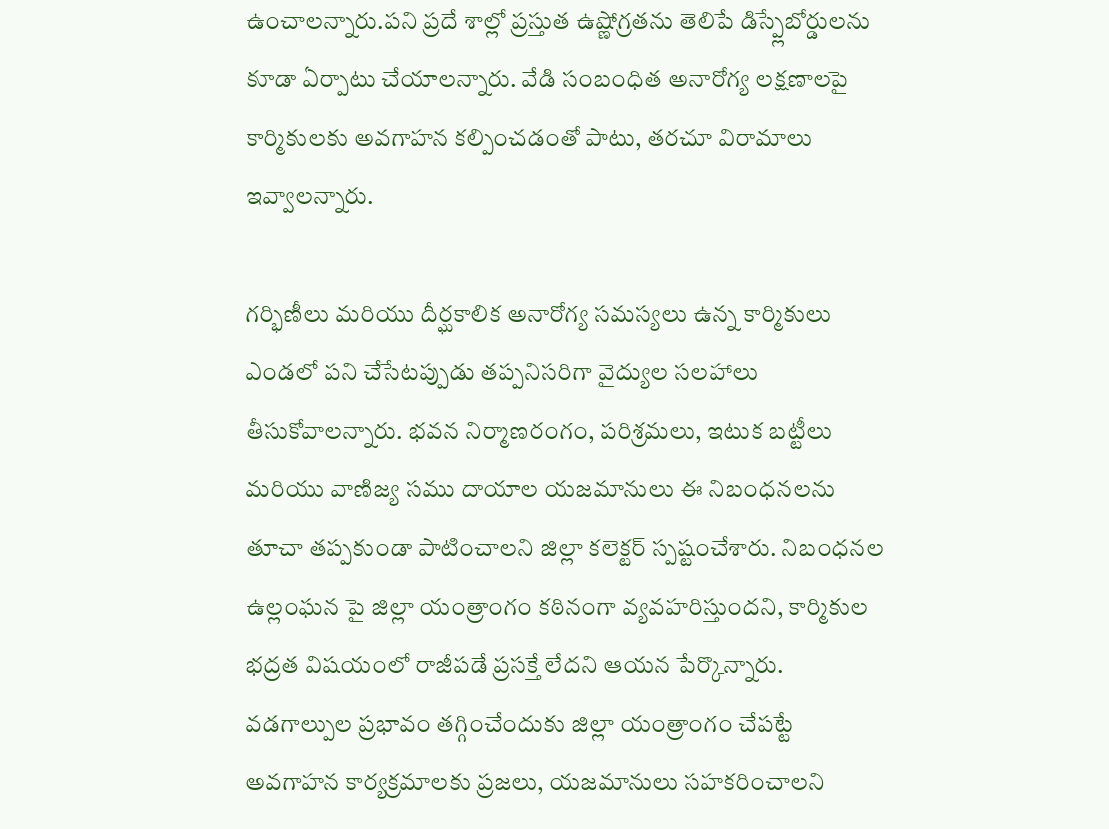ఉంచాలన్నారు.పని ప్రదే శాల్లో ప్రస్తుత ఉష్ణోగ్రతను తెలిపే డిస్ప్లేబోర్డులను కూడా ఏర్పాటు చేయాలన్నారు. వేడి సంబంధిత అనారోగ్య లక్షణాలపై కార్మికులకు అవగాహన కల్పించడంతో పాటు, తరచూ విరామాలు ఇవ్వాలన్నారు.

గర్భిణీలు మరియు దీర్ఘకాలిక అనారోగ్య సమస్యలు ఉన్న కార్మికులు ఎండలో పని చేసేటప్పుడు తప్పనిసరిగా వైద్యుల సలహాలు తీసుకోవాలన్నారు. భవన నిర్మాణరంగం, పరిశ్రమలు, ఇటుక బట్టీలు మరియు వాణిజ్య సము దాయాల యజమానులు ఈ నిబంధనలను తూచా తప్పకుండా పాటించాలని జిల్లా కలెక్టర్ స్పష్టంచేశారు. నిబంధనల ఉల్లంఘన పై జిల్లా యంత్రాంగం కఠినంగా వ్యవహరిస్తుందని, కార్మికుల భద్రత విషయంలో రాజీపడే ప్రసక్తే లేదని ఆయన పేర్కొన్నారు. వడగాల్పుల ప్రభావం తగ్గించేందుకు జిల్లా యంత్రాంగం చేపట్టే అవగాహన కార్యక్రమాలకు ప్రజలు, యజమానులు సహకరించాలని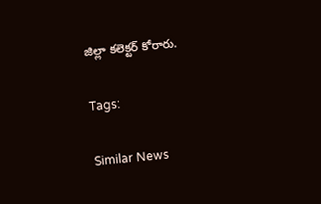జిల్లా కలెక్టర్ కోరారు.

Tags:

Similar News